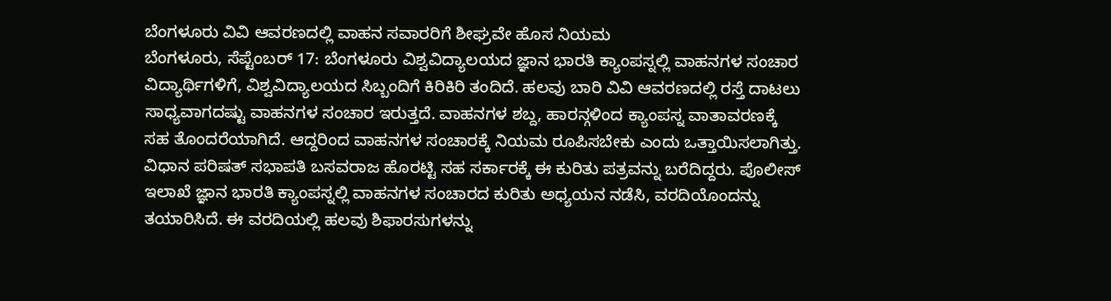ಬೆಂಗಳೂರು ವಿವಿ ಆವರಣದಲ್ಲಿ ವಾಹನ ಸವಾರರಿಗೆ ಶೀಘ್ರವೇ ಹೊಸ ನಿಯಮ
ಬೆಂಗಳೂರು, ಸೆಪ್ಟೆಂಬರ್ 17: ಬೆಂಗಳೂರು ವಿಶ್ವವಿದ್ಯಾಲಯದ ಜ್ಞಾನ ಭಾರತಿ ಕ್ಯಾಂಪಸ್ನಲ್ಲಿ ವಾಹನಗಳ ಸಂಚಾರ ವಿದ್ಯಾರ್ಥಿಗಳಿಗೆ, ವಿಶ್ವವಿದ್ಯಾಲಯದ ಸಿಬ್ಬಂದಿಗೆ ಕಿರಿಕಿರಿ ತಂದಿದೆ. ಹಲವು ಬಾರಿ ವಿವಿ ಆವರಣದಲ್ಲಿ ರಸ್ತೆ ದಾಟಲು ಸಾಧ್ಯವಾಗದಷ್ಟು ವಾಹನಗಳ ಸಂಚಾರ ಇರುತ್ತದೆ. ವಾಹನಗಳ ಶಬ್ದ, ಹಾರನ್ಗಳಿಂದ ಕ್ಯಾಂಪಸ್ನ ವಾತಾವರಣಕ್ಕೆ ಸಹ ತೊಂದರೆಯಾಗಿದೆ. ಆದ್ದರಿಂದ ವಾಹನಗಳ ಸಂಚಾರಕ್ಕೆ ನಿಯಮ ರೂಪಿಸಬೇಕು ಎಂದು ಒತ್ತಾಯಿಸಲಾಗಿತ್ತು.
ವಿಧಾನ ಪರಿಷತ್ ಸಭಾಪತಿ ಬಸವರಾಜ ಹೊರಟ್ಟಿ ಸಹ ಸರ್ಕಾರಕ್ಕೆ ಈ ಕುರಿತು ಪತ್ರವನ್ನು ಬರೆದಿದ್ದರು. ಪೊಲೀಸ್ ಇಲಾಖೆ ಜ್ಞಾನ ಭಾರತಿ ಕ್ಯಾಂಪಸ್ನಲ್ಲಿ ವಾಹನಗಳ ಸಂಚಾರದ ಕುರಿತು ಅಧ್ಯಯನ ನಡೆಸಿ, ವರದಿಯೊಂದನ್ನು ತಯಾರಿಸಿದೆ. ಈ ವರದಿಯಲ್ಲಿ ಹಲವು ಶಿಫಾರಸುಗಳನ್ನು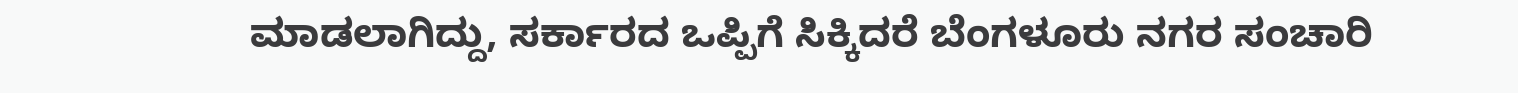ಮಾಡಲಾಗಿದ್ದು, ಸರ್ಕಾರದ ಒಪ್ಪಿಗೆ ಸಿಕ್ಕಿದರೆ ಬೆಂಗಳೂರು ನಗರ ಸಂಚಾರಿ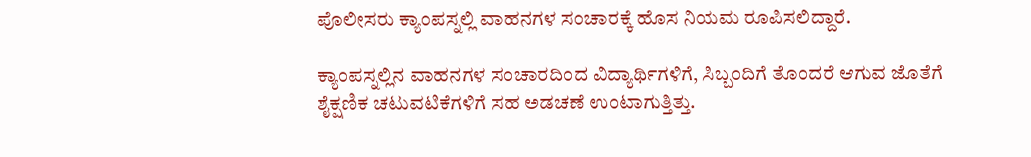ಪೊಲೀಸರು ಕ್ಯಾಂಪಸ್ನಲ್ಲಿ ವಾಹನಗಳ ಸಂಚಾರಕ್ಕೆ ಹೊಸ ನಿಯಮ ರೂಪಿಸಲಿದ್ದಾರೆ.

ಕ್ಯಾಂಪಸ್ನಲ್ಲಿನ ವಾಹನಗಳ ಸಂಚಾರದಿಂದ ವಿದ್ಯಾರ್ಥಿಗಳಿಗೆ, ಸಿಬ್ಬಂದಿಗೆ ತೊಂದರೆ ಆಗುವ ಜೊತೆಗೆ ಶೈಕ್ಷಣಿಕ ಚಟುವಟಿಕೆಗಳಿಗೆ ಸಹ ಅಡಚಣೆ ಉಂಟಾಗುತ್ತಿತ್ತು.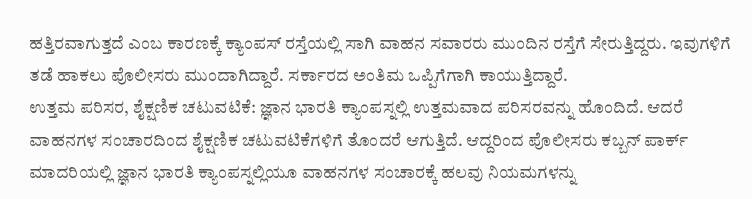ಹತ್ತಿರವಾಗುತ್ತದೆ ಎಂಬ ಕಾರಣಕ್ಕೆ ಕ್ಯಾಂಪಸ್ ರಸ್ತೆಯಲ್ಲಿ ಸಾಗಿ ವಾಹನ ಸವಾರರು ಮುಂದಿನ ರಸ್ತೆಗೆ ಸೇರುತ್ತಿದ್ದರು. ಇವುಗಳಿಗೆ ತಡೆ ಹಾಕಲು ಪೊಲೀಸರು ಮುಂದಾಗಿದ್ದಾರೆ. ಸರ್ಕಾರದ ಅಂತಿಮ ಒಪ್ಪಿಗೆಗಾಗಿ ಕಾಯುತ್ತಿದ್ದಾರೆ.
ಉತ್ತಮ ಪರಿಸರ, ಶೈಕ್ಷಣಿಕ ಚಟುವಟಿಕೆ: ಜ್ಞಾನ ಭಾರತಿ ಕ್ಯಾಂಪಸ್ನಲ್ಲಿ ಉತ್ತಮವಾದ ಪರಿಸರವನ್ನು ಹೊಂದಿದೆ. ಆದರೆ ವಾಹನಗಳ ಸಂಚಾರದಿಂದ ಶೈಕ್ಷಣಿಕ ಚಟುವಟಿಕೆಗಳಿಗೆ ತೊಂದರೆ ಆಗುತ್ತಿದೆ. ಆದ್ದರಿಂದ ಪೊಲೀಸರು ಕಬ್ಬನ್ ಪಾರ್ಕ್ ಮಾದರಿಯಲ್ಲಿ ಜ್ಞಾನ ಭಾರತಿ ಕ್ಯಾಂಪಸ್ನಲ್ಲಿಯೂ ವಾಹನಗಳ ಸಂಚಾರಕ್ಕೆ ಹಲವು ನಿಯಮಗಳನ್ನು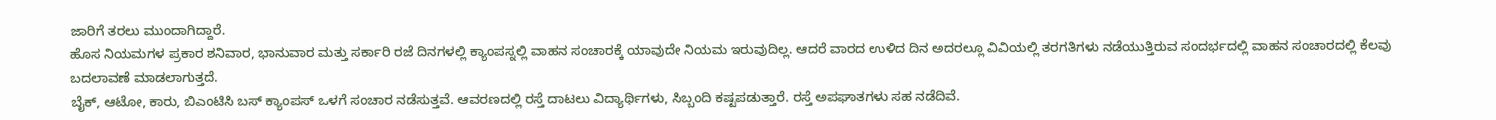ಜಾರಿಗೆ ತರಲು ಮುಂದಾಗಿದ್ದಾರೆ.
ಹೊಸ ನಿಯಮಗಳ ಪ್ರಕಾರ ಶನಿವಾರ, ಭಾನುವಾರ ಮತ್ತು ಸರ್ಕಾರಿ ರಜೆ ದಿನಗಳಲ್ಲಿ ಕ್ಯಾಂಪಸ್ನಲ್ಲಿ ವಾಹನ ಸಂಚಾರಕ್ಕೆ ಯಾವುದೇ ನಿಯಮ ಇರುವುದಿಲ್ಲ. ಆದರೆ ವಾರದ ಉಳಿದ ದಿನ ಅದರಲ್ಲೂ ವಿವಿಯಲ್ಲಿ ತರಗತಿಗಳು ನಡೆಯುತ್ತಿರುವ ಸಂದರ್ಭದಲ್ಲಿ ವಾಹನ ಸಂಚಾರದಲ್ಲಿ ಕೆಲವು ಬದಲಾವಣೆ ಮಾಡಲಾಗುತ್ತದೆ.
ಬೈಕ್, ಆಟೋ, ಕಾರು, ಬಿಎಂಟಿಸಿ ಬಸ್ ಕ್ಯಾಂಪಸ್ ಒಳಗೆ ಸಂಚಾರ ನಡೆಸುತ್ತವೆ. ಆವರಣದಲ್ಲಿ ರಸ್ತೆ ದಾಟಲು ವಿದ್ಯಾರ್ಥಿಗಳು, ಸಿಬ್ಬಂದಿ ಕಷ್ಟಪಡುತ್ತಾರೆ. ರಸ್ತೆ ಅಪಘಾತಗಳು ಸಹ ನಡೆದಿವೆ.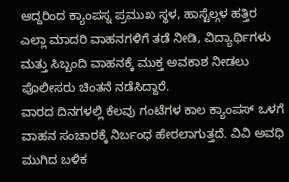ಆದ್ದರಿಂದ ಕ್ಯಾಂಪಸ್ನ ಪ್ರಮುಖ ಸ್ಥಳ, ಹಾಸ್ಟೆಲ್ಗಳ ಹತ್ತಿರ ಎಲ್ಲಾ ಮಾದರಿ ವಾಹನಗಳಿಗೆ ತಡೆ ನೀಡಿ, ವಿದ್ಯಾರ್ಥಿಗಳು ಮತ್ತು ಸಿಬ್ಬಂದಿ ವಾಹನಕ್ಕೆ ಮುಕ್ತ ಅವಕಾಶ ನೀಡಲು ಪೊಲೀಸರು ಚಿಂತನೆ ನಡೆಸಿದ್ದಾರೆ.
ವಾರದ ದಿನಗಳಲ್ಲಿ ಕೆಲವು ಗಂಟೆಗಳ ಕಾಲ ಕ್ಯಾಂಪಸ್ ಒಳಗೆ ವಾಹನ ಸಂಚಾರಕ್ಕೆ ನಿರ್ಬಂಧ ಹೇರಲಾಗುತ್ತದೆ. ವಿವಿ ಅವಧಿ ಮುಗಿದ ಬಳಿಕ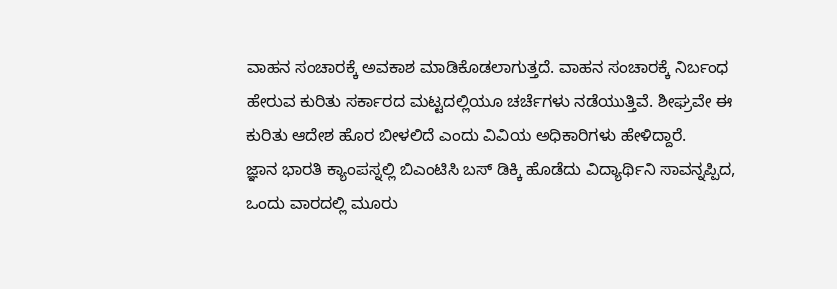ವಾಹನ ಸಂಚಾರಕ್ಕೆ ಅವಕಾಶ ಮಾಡಿಕೊಡಲಾಗುತ್ತದೆ. ವಾಹನ ಸಂಚಾರಕ್ಕೆ ನಿರ್ಬಂಧ ಹೇರುವ ಕುರಿತು ಸರ್ಕಾರದ ಮಟ್ಟದಲ್ಲಿಯೂ ಚರ್ಚೆಗಳು ನಡೆಯುತ್ತಿವೆ. ಶೀಘ್ರವೇ ಈ ಕುರಿತು ಆದೇಶ ಹೊರ ಬೀಳಲಿದೆ ಎಂದು ವಿವಿಯ ಅಧಿಕಾರಿಗಳು ಹೇಳಿದ್ದಾರೆ.
ಜ್ಞಾನ ಭಾರತಿ ಕ್ಯಾಂಪಸ್ನಲ್ಲಿ ಬಿಎಂಟಿಸಿ ಬಸ್ ಡಿಕ್ಕಿ ಹೊಡೆದು ವಿದ್ಯಾರ್ಥಿನಿ ಸಾವನ್ನಪ್ಪಿದ, ಒಂದು ವಾರದಲ್ಲಿ ಮೂರು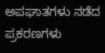ಅಪಘಾತಗಳು ನಡೆದ ಪ್ರಕರಣಗಳು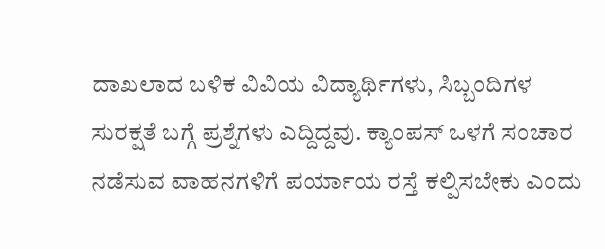ದಾಖಲಾದ ಬಳಿಕ ವಿವಿಯ ವಿದ್ಯಾರ್ಥಿಗಳು, ಸಿಬ್ಬಂದಿಗಳ ಸುರಕ್ಷತೆ ಬಗ್ಗೆ ಪ್ರಶ್ನೆಗಳು ಎದ್ದಿದ್ದವು. ಕ್ಯಾಂಪಸ್ ಒಳಗೆ ಸಂಚಾರ ನಡೆಸುವ ವಾಹನಗಳಿಗೆ ಪರ್ಯಾಯ ರಸ್ತೆ ಕಲ್ಪಿಸಬೇಕು ಎಂದು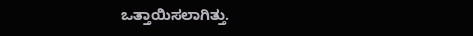ಒತ್ತಾಯಿಸಲಾಗಿತ್ತು.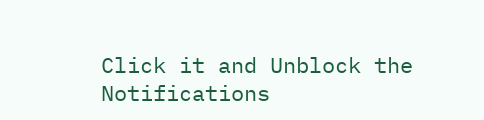Click it and Unblock the Notifications